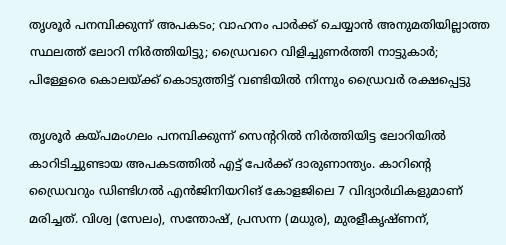തൃശൂർ പനമ്പിക്കുന്ന് അപകടം; വാഹനം പാർക്ക് ചെയ്യാൻ അനുമതിയില്ലാത്ത സ്ഥലത്ത് ലോറി നിർത്തിയിട്ടു; ഡ്രൈവറെ വിളിച്ചുണർത്തി നാട്ടുകാർ; പിള്ളേരെ കൊലയ്ക്ക് കൊടുത്തിട്ട് വണ്ടിയിൽ നിന്നും ഡ്രൈവർ രക്ഷപ്പെട്ടു

തൃശൂർ കയ്പമംഗലം പനമ്പിക്കുന്ന് സെന്ററിൽ നിർത്തിയിട്ട ലോറിയിൽ കാറിടിച്ചുണ്ടായ അപകടത്തിൽ എട്ട് പേർക്ക് ദാരുണാന്ത്യം. കാറിന്റെ ഡ്രൈവറും ഡിണ്ടിഗൽ എൻജിനിയറിങ് കോളജിലെ 7 വിദ്യാർഥികളുമാണ് മരിച്ചത്. വിശ്വ (സേലം), സന്തോഷ്, പ്രസന്ന (മധുര), മുരളീകൃഷ്ണന്,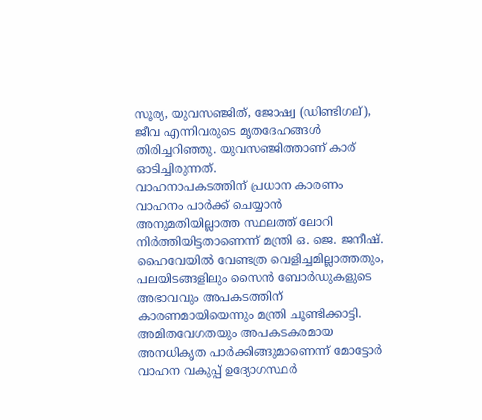സൂര്യ, യുവസഞ്ജിത്, ജോഷ്വ (ഡിണ്ടിഗല്), ജീവ എന്നിവരുടെ മൃതദേഹങ്ങൾ തിരിച്ചറിഞ്ഞു. യുവസഞ്ജിത്താണ് കാര് ഓടിച്ചിരുന്നത്.
വാഹനാപകടത്തിന് പ്രധാന കാരണം വാഹനം പാർക്ക് ചെയ്യാൻ അനുമതിയില്ലാത്ത സ്ഥലത്ത് ലോറി നിർത്തിയിട്ടതാണെന്ന് മന്ത്രി ഒ. ജെ. ജനീഷ്. ഹൈവേയിൽ വേണ്ടത്ര വെളിച്ചമില്ലാത്തതും, പലയിടങ്ങളിലും സൈൻ ബോർഡുകളുടെ അഭാവവും അപകടത്തിന് കാരണമായിയെന്നും മന്ത്രി ചൂണ്ടിക്കാട്ടി.
അമിതവേഗതയും അപകടകരമായ അനധികൃത പാർക്കിങ്ങുമാണെന്ന് മോട്ടോർ വാഹന വകുപ്പ് ഉദ്യോഗസ്ഥർ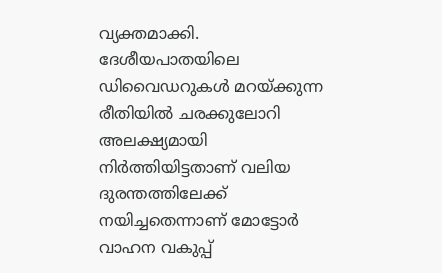വ്യക്തമാക്കി. ദേശീയപാതയിലെ ഡിവൈഡറുകൾ മറയ്ക്കുന്ന രീതിയിൽ ചരക്കുലോറി അലക്ഷ്യമായി നിർത്തിയിട്ടതാണ് വലിയ ദുരന്തത്തിലേക്ക് നയിച്ചതെന്നാണ് മോട്ടോർ വാഹന വകുപ്പ്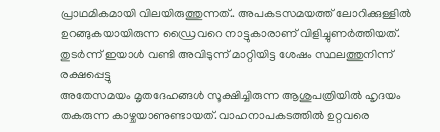പ്രാഥമികമായി വിലയിരുത്തുന്നത്.. അപകടസമയത്ത് ലോറിക്കുള്ളിൽ ഉറങ്ങുകയായിരുന്ന ഡ്രൈവറെ നാട്ടുകാരാണ് വിളിച്ചുണർത്തിയത്. തുടർന്ന് ഇയാൾ വണ്ടി അവിടുന്ന് മാറ്റിയിട്ട ശേഷം സ്ഥലത്തുനിന്ന് രക്ഷപ്പെട്ടു
അതേസമയം മൃതദേഹങ്ങൾ സൂക്ഷിച്ചിരുന്ന ആശുപത്രിയിൽ ഹൃദയം തകരുന്ന കാഴ്ചയാണുണ്ടായത്. വാഹനാപകടത്തിൽ ഉറ്റവരെ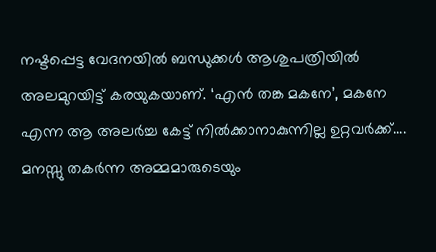നഷ്ടപ്പെട്ട വേദനയിൽ ബന്ധുക്കൾ ആശുപത്രിയിൽ അലമുറയിട്ട് കരയുകയാണ്. ‘എൻ തങ്ക മകനേ’, മകനേ എന്ന ആ അലർച്ച കേട്ട് നിൽക്കാനാകുന്നില്ല ഉറ്റവർക്ക്....
മനസ്സു തകർന്ന അമ്മമാരുടെയും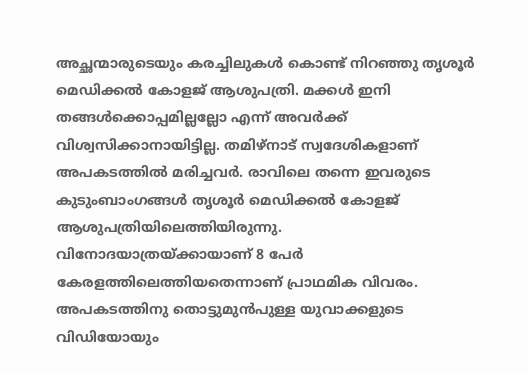അച്ഛന്മാരുടെയും കരച്ചിലുകൾ കൊണ്ട് നിറഞ്ഞു തൃശൂർ മെഡിക്കൽ കോളജ് ആശുപത്രി. മക്കൾ ഇനി തങ്ങൾക്കൊപ്പമില്ലല്ലോ എന്ന് അവർക്ക് വിശ്വസിക്കാനായിട്ടില്ല. തമിഴ്നാട് സ്വദേശികളാണ് അപകടത്തിൽ മരിച്ചവർ. രാവിലെ തന്നെ ഇവരുടെ കുടുംബാംഗങ്ങൾ തൃശൂർ മെഡിക്കൽ കോളജ് ആശുപത്രിയിലെത്തിയിരുന്നു.
വിനോദയാത്രയ്ക്കായാണ് 8 പേർ കേരളത്തിലെത്തിയതെന്നാണ് പ്രാഥമിക വിവരം. അപകടത്തിനു തൊട്ടുമുൻപുള്ള യുവാക്കളുടെ വിഡിയോയും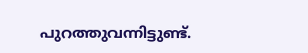പുറത്തുവന്നിട്ടുണ്ട്.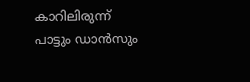കാറിലിരുന്ന് പാട്ടും ഡാൻസും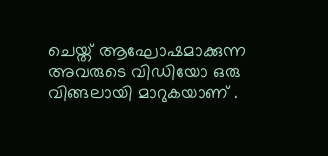ചെയ്ത് ആഘോഷമാക്കുന്ന അവരുടെ വിഡിയോ ഒരു വിങ്ങലായി മാറുകയാണ് .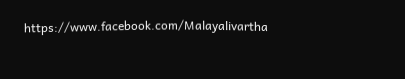https://www.facebook.com/Malayalivartha